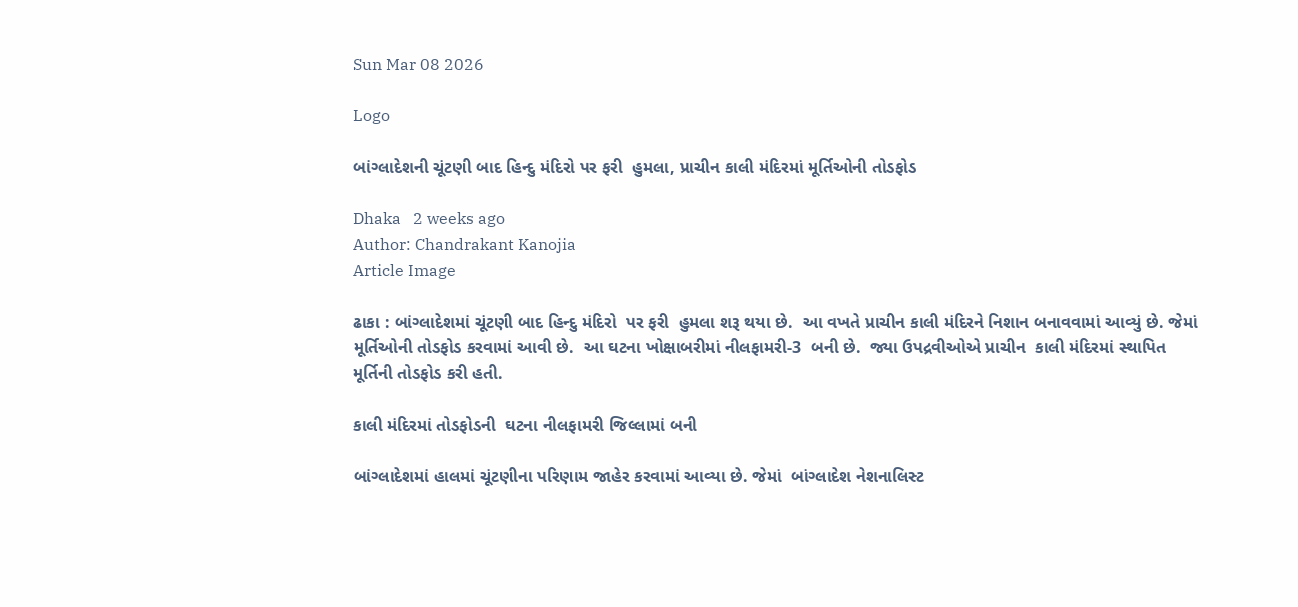Sun Mar 08 2026

Logo

બાંગ્લાદેશની ચૂંટણી બાદ હિન્દુ મંદિરો પર ફરી  હુમલા, પ્રાચીન કાલી મંદિરમાં મૂર્તિઓની તોડફોડ

Dhaka   2 weeks ago
Author: Chandrakant Kanojia
Article Image

ઢાકા : બાંગ્લાદેશમાં ચૂંટણી બાદ હિન્દુ મંદિરો  પર ફરી  હુમલા શરૂ થયા છે.  આ વખતે પ્રાચીન કાલી મંદિરને નિશાન બનાવવામાં આવ્યું છે. જેમાં  મૂર્તિઓની તોડફોડ કરવામાં આવી છે.  આ ઘટના ખોક્ષાબરીમાં નીલફામરી-3  બની છે.  જ્યા ઉપદ્રવીઓએ પ્રાચીન  કાલી મંદિરમાં સ્થાપિત મૂર્તિની તોડફોડ કરી હતી.

કાલી મંદિરમાં તોડફોડની  ઘટના નીલફામરી જિલ્લામાં બની

બાંગ્લાદેશમાં હાલમાં ચૂંટણીના પરિણામ જાહેર કરવામાં આવ્યા છે. જેમાં  બાંગ્લાદેશ નેશનાલિસ્ટ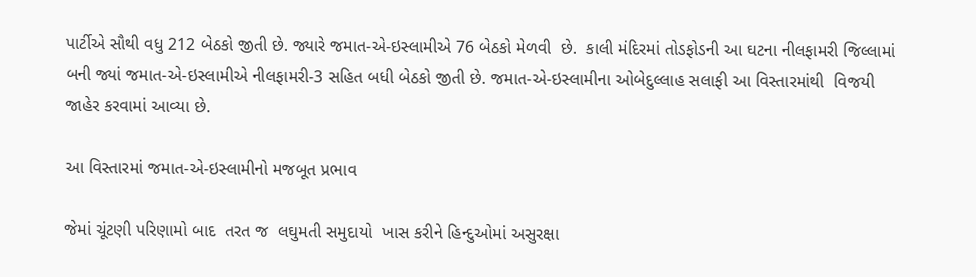પાર્ટીએ સૌથી વધુ 212 બેઠકો જીતી છે. જ્યારે જમાત-એ-ઇસ્લામીએ 76 બેઠકો મેળવી  છે.  કાલી મંદિરમાં તોડફોડની આ ઘટના નીલફામરી જિલ્લામાં બની જ્યાં જમાત-એ-ઇસ્લામીએ નીલફામરી-3 સહિત બધી બેઠકો જીતી છે. જમાત-એ-ઇસ્લામીના ઓબેદુલ્લાહ સલાફી આ વિસ્તારમાંથી  વિજયી જાહેર કરવામાં આવ્યા છે.

આ વિસ્તારમાં જમાત-એ-ઇસ્લામીનો મજબૂત પ્રભાવ

જેમાં ચૂંટણી પરિણામો બાદ  તરત જ  લઘુમતી સમુદાયો  ખાસ કરીને હિન્દુઓમાં અસુરક્ષા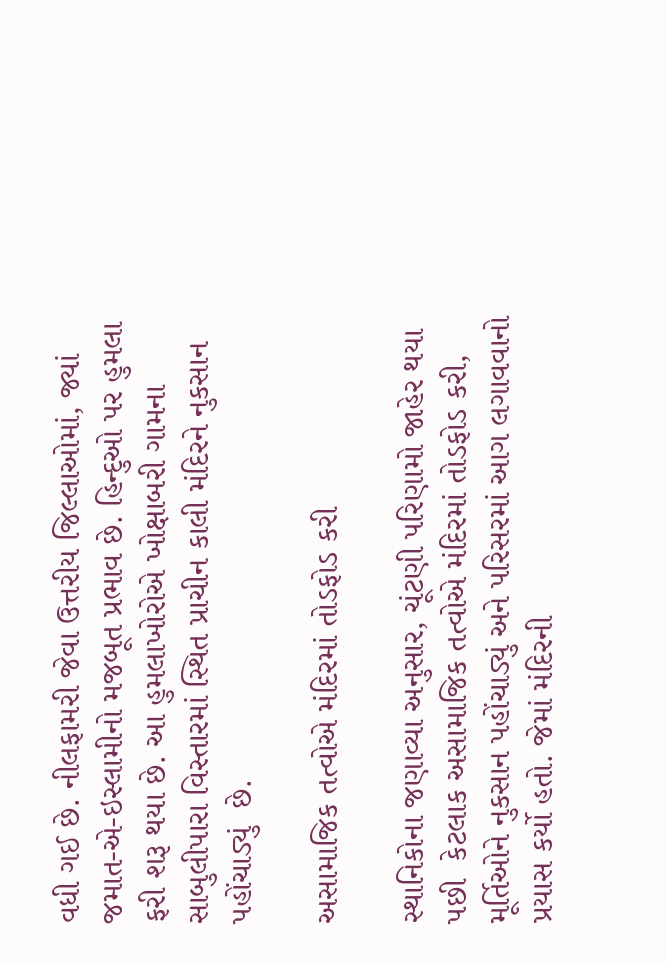વધી ગઈ છે. નીલફામરી જેવા ઉત્તરીય જિલ્લાઓમાં, જ્યાં જમાત-એ-ઇસ્લામીનો મજબૂત પ્રભાવ છે. હિન્દુઓ પર હુમલા ફરી શરૂ થયા છે. આ હુમલાખોરોએ ખોક્ષાબરી ગામના સાબુલીપારા વિસ્તારમાં સ્થિત પ્રાચીન કાલી મંદિરને નુકસાન પહોંચાડ્યું  છે.

અસામાજિક તત્વોએ મંદિરમાં તોડફોડ કરી

સ્થાનિકોના જણાવ્યા અનુસાર, ચૂંટણી પરિણામો જાહેર થયા પછી  કેટલાક અસામાજિક તત્વોએ મંદિરમાં તોડફોડ કરી, મૂર્તિઓને નુકસાન પહોંચાડ્યું અને પરિસરમાં આગ લગાવવાનો પ્રયાસ કર્યો હતો. જેમાં મંદિરની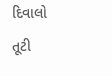દિવાલો તૂટી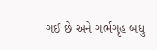ગઈ છે અને ગર્ભગૃહ બધુ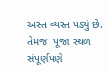અસ્ત વ્યસ્ત પડ્યું છે.  તેમજ  પૂજા સ્થળ સંપૂર્ણપણે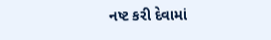નષ્ટ કરી દેવામાં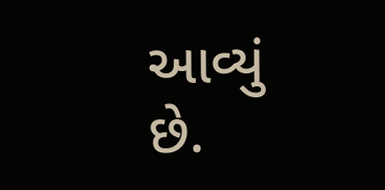આવ્યું છે.